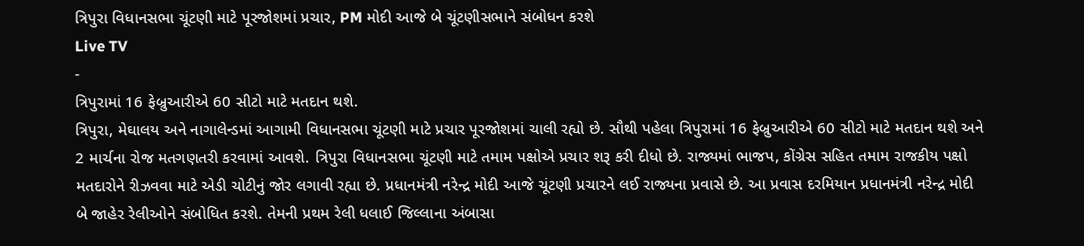ત્રિપુરા વિધાનસભા ચૂંટણી માટે પૂરજોશમાં પ્રચાર, PM મોદી આજે બે ચૂંટણીસભાને સંબોધન કરશે
Live TV
-
ત્રિપુરામાં 16 ફેબ્રુઆરીએ 60 સીટો માટે મતદાન થશે.
ત્રિપુરા, મેઘાલય અને નાગાલેન્ડમાં આગામી વિધાનસભા ચૂંટણી માટે પ્રચાર પૂરજોશમાં ચાલી રહ્યો છે. સૌથી પહેલા ત્રિપુરામાં 16 ફેબ્રુઆરીએ 60 સીટો માટે મતદાન થશે અને 2 માર્ચના રોજ મતગણતરી કરવામાં આવશે. ત્રિપુરા વિધાનસભા ચૂંટણી માટે તમામ પક્ષોએ પ્રચાર શરૂ કરી દીધો છે. રાજ્યમાં ભાજપ, કોંગ્રેસ સહિત તમામ રાજકીય પક્ષો મતદારોને રીઝવવા માટે એડી ચોટીનું જોર લગાવી રહ્યા છે. પ્રધાનમંત્રી નરેન્દ્ર મોદી આજે ચૂંટણી પ્રચારને લઈ રાજ્યના પ્રવાસે છે. આ પ્રવાસ દરમિયાન પ્રધાનમંત્રી નરેન્દ્ર મોદી બે જાહેર રેલીઓને સંબોધિત કરશે. તેમની પ્રથમ રેલી ધલાઈ જિલ્લાના અંબાસા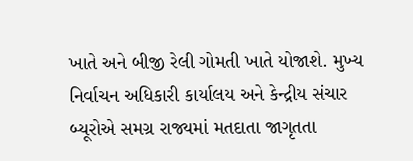ખાતે અને બીજી રેલી ગોમતી ખાતે યોજાશે. મુખ્ય નિર્વાચન અધિકારી કાર્યાલય અને કેન્દ્રીય સંચાર બ્યૂરોએ સમગ્ર રાજ્યમાં મતદાતા જાગૃતતા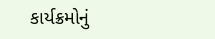કાર્યક્રમોનું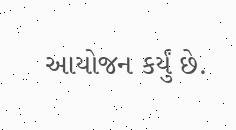આયોજન કર્યું છે.